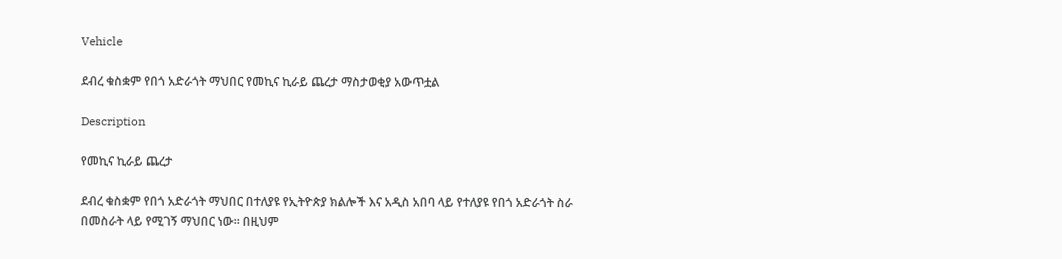Vehicle

ደብረ ቁስቋም የበጎ አድራጎት ማህበር የመኪና ኪራይ ጨረታ ማስታወቂያ አውጥቷል

Description

የመኪና ኪራይ ጨረታ

ደብረ ቁስቋም የበጎ አድራጎት ማህበር በተለያዩ የኢትዮጵያ ክልሎች እና አዲስ አበባ ላይ የተለያዩ የበጎ አድራጎት ስራ በመስራት ላይ የሚገኝ ማህበር ነው። በዚህም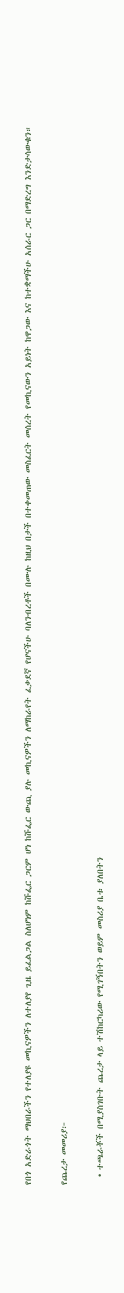የበጎ አድራጎት ማህበራችን የተለያዩ መኪናዎችን ለተለያየ ጊዜ ይፈልጋል ስለሆነም ከሹፌር ጋርም ሆነ ከሹፌር ውጪ ያሉ መኪናዎችን ለማከራየት ፈቃደኛ የሆናችሁ ባለንብረቶች በሙሉ ከዚህ በታች በተቀመጠው መስፈርት መሰረት የመኪናውን አይነት ከዋጋው እና ከተቋማችሁ አሰራር ጋር በማድረግ እንድታሳውቁን።

የጨረታ መመሪያ፦

  • ተጫራቾች በሚያስገቡት ጨረታ ላይ ተሽከርካሪው የሚገኝበትን ወይም መስሪያ ቤቱ ያለበትን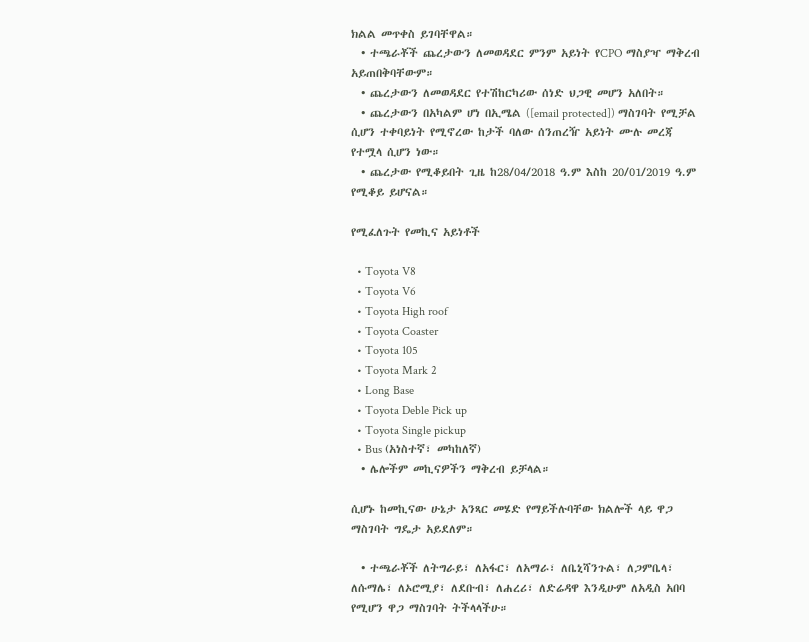ክልል መጥቀስ ይገባቸዋል።
  • ተጫራቾች ጨረታውን ለመወዳደር ምንም አይነት የCPO ማስያዣ ማቅረብ አይጠበቅባቸውም።
  • ጨረታውን ለመወዳደር የተሽከርካሪው ሰነድ ህጋዊ መሆን አለበት።
  • ጨረታውን በአካልም ሆነ በኢሜል ([email protected]) ማስገባት የሚቻል ሲሆን ተቀባይነት የሚኖረው ከታች ባለው ሰንጠረዥ አይነት ሙሉ መረጃ የተሟላ ሲሆን ነው።
  • ጨረታው የሚቆይበት ጊዜ ከ28/04/2018 ዓ.ም እስከ 20/01/2019 ዓ.ም የሚቆይ ይሆናል።

የሚፈለጉት የመኪና አይነቶች

  • Toyota V8
  • Toyota V6
  • Toyota High roof
  • Toyota Coaster
  • Toyota 105
  • Toyota Mark 2
  • Long Base
  • Toyota Deble Pick up
  • Toyota Single pickup
  • Bus (አነስተኛ፣ መካከለኛ)
  • ሌሎችም መኪናዎችን ማቅረብ ይቻላል።

ሲሆኑ ከመኪናው ሁኔታ አንጻር መሄድ የማይችሉባቸው ክልሎች ላይ ዋጋ ማስገባት ግዴታ አይደለም።

  • ተጫራቾች ለትግራይ፣ ለአፋር፣ ለአማራ፣ ለቤኒሻንጉል፣ ለጋምቤላ፣ ለሱማሌ፣ ለኦሮሚያ፣ ለደቡብ፣ ለሐረሪ፣ ለድሬዳዋ እንዲሁም ለአዲስ አበባ የሚሆን ዋጋ ማስገባት ትችላላችሁ።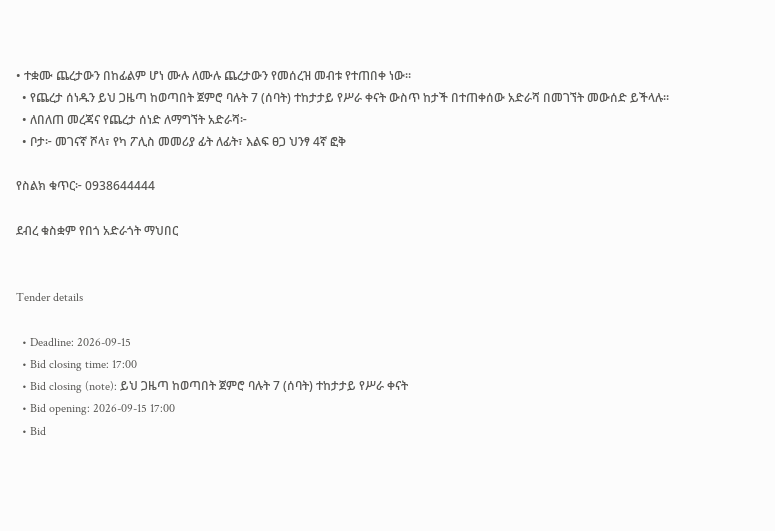• ተቋሙ ጨረታውን በከፊልም ሆነ ሙሉ ለሙሉ ጨረታውን የመሰረዝ መብቱ የተጠበቀ ነው።
  • የጨረታ ሰነዱን ይህ ጋዜጣ ከወጣበት ጀምሮ ባሉት 7 (ሰባት) ተከታታይ የሥራ ቀናት ውስጥ ከታች በተጠቀሰው አድራሻ በመገኘት መውሰድ ይችላሉ።
  • ለበለጠ መረጃና የጨረታ ሰነድ ለማግኘት አድራሻ፦
  • ቦታ፦ መገናኛ ሾላ፣ የካ ፖሊስ መመሪያ ፊት ለፊት፣ እልፍ ፀጋ ህንፃ 4ኛ ፎቅ

የስልክ ቁጥር፦ 0938644444

ደብረ ቁስቋም የበጎ አድራጎት ማህበር


Tender details

  • Deadline: 2026-09-15
  • Bid closing time: 17:00
  • Bid closing (note): ይህ ጋዜጣ ከወጣበት ጀምሮ ባሉት 7 (ሰባት) ተከታታይ የሥራ ቀናት
  • Bid opening: 2026-09-15 17:00
  • Bid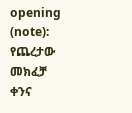opening (note): የጨረታው መክፈቻ ቀንና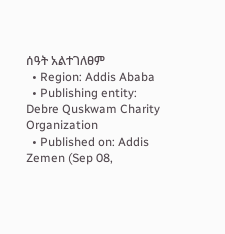ሰዓት አልተገለፀም
  • Region: Addis Ababa
  • Publishing entity: Debre Quskwam Charity Organization
  • Published on: Addis Zemen (Sep 08,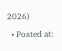2026)
  • Posted at: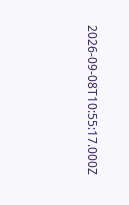2026-09-08T10:55:17.000Z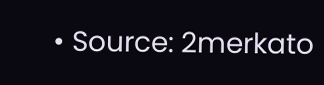• Source: 2merkato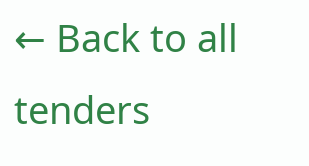← Back to all tenders